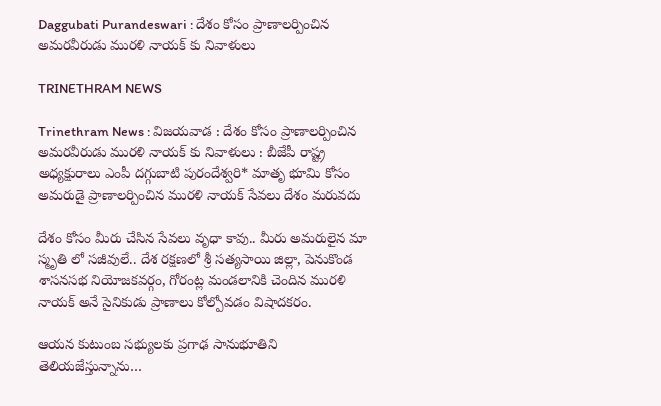Daggubati Purandeswari : దేశం కోసం ప్రాణాలర్పించిన అమరవీరుడు మురళి నాయక్ కు నివాళులు

TRINETHRAM NEWS

Trinethram News : విజయవాడ : దేశం కోసం ప్రాణాలర్పించిన అమరవీరుడు మురళి నాయక్ కు నివాళులు : బీజేపీ రాష్ట్ర అధ్యక్షురాలు ఎంపీ దగ్గుబాటి పురందేశ్వరి* మాతృ భూమి కోసం అమరుడై ప్రాణాలర్పించిన మురళి నాయక్ సేవలు దేశం మరువదు

దేశం కోసం మీరు చేసిన సేవలు వృధా కావు.. మీరు అమరులైన మా స్మృతి లో సజీవులే.. దేశ రక్షణలో శ్రీ సత్యసాయి జిల్లా, పెనుకొండ శాసనసభ నియోజకవర్గం, గోరంట్ల మండలానికి చెందిన మురళి నాయక్ అనే సైనికుడు ప్రాణాలు కోల్పోవడం విషాదకరం.

ఆయన కుటుంబ సభ్యులకు ప్రగాఢ సానుభూతిని తెలియజేస్తున్నాను…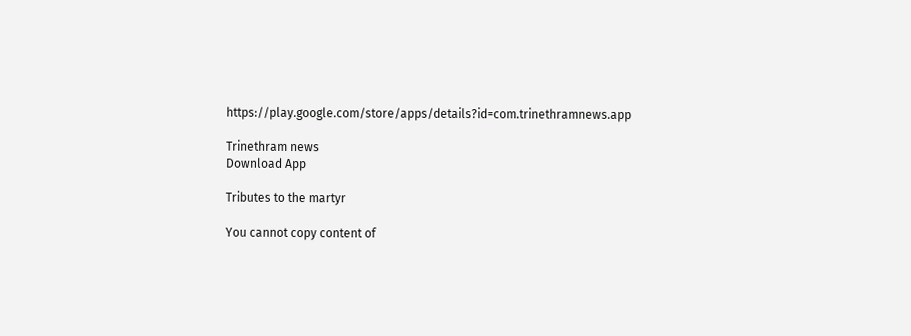https://play.google.com/store/apps/details?id=com.trinethramnews.app

Trinethram news
Download App

Tributes to the martyr

You cannot copy content of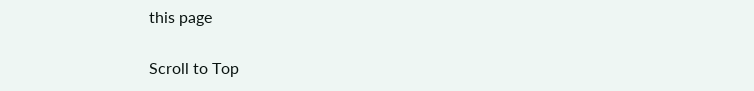this page

Scroll to Top